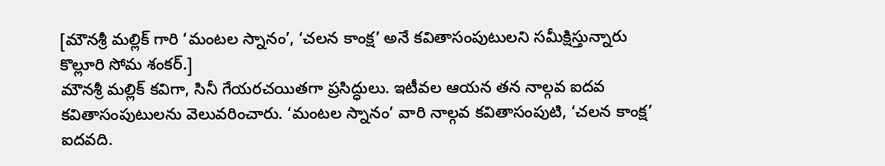[మౌనశ్రీ మల్లిక్ గారి ‘మంటల స్నానం’, ‘చలన కాంక్ష’ అనే కవితాసంపుటులని సమీక్షిస్తున్నారు కొల్లూరి సోమ శంకర్.]
మౌనశ్రీ మల్లిక్ కవిగా, సినీ గేయరచయితగా ప్రసిద్ధులు. ఇటీవల ఆయన తన నాల్గవ ఐదవ కవితాసంపుటులను వెలువరించారు. ‘మంటల స్నానం’ వారి నాల్గవ కవితాసంపుటి, ‘చలన కాంక్ష’ ఐదవది.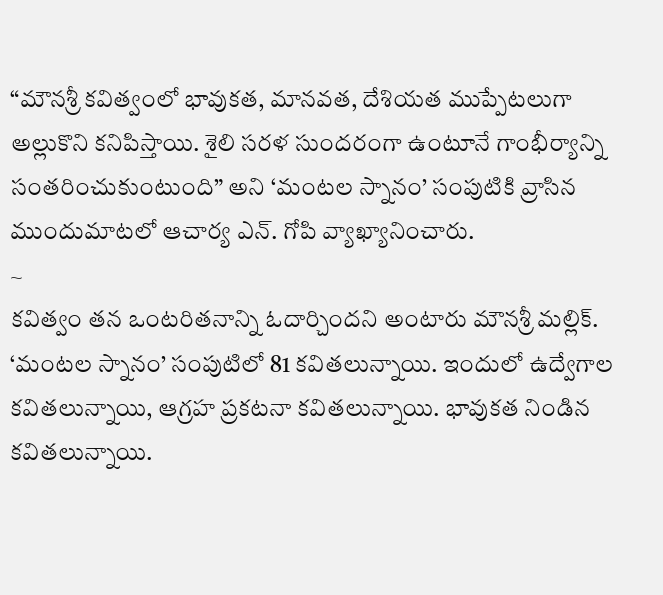“మౌనశ్రీ కవిత్వంలో భావుకత, మానవత, దేశియత ముప్పేటలుగా అల్లుకొని కనిపిస్తాయి. శైలి సరళ సుందరంగా ఉంటూనే గాంభీర్యాన్ని సంతరించుకుంటుంది” అని ‘మంటల స్నానం’ సంపుటికి వ్రాసిన ముందుమాటలో ఆచార్య ఎన్. గోపి వ్యాఖ్యానించారు.
~
కవిత్వం తన ఒంటరితనాన్ని ఓదార్చిందని అంటారు మౌనశ్రీ మల్లిక్.
‘మంటల స్నానం’ సంపుటిలో 81 కవితలున్నాయి. ఇందులో ఉద్వేగాల కవితలున్నాయి, ఆగ్రహ ప్రకటనా కవితలున్నాయి. భావుకత నిండిన కవితలున్నాయి.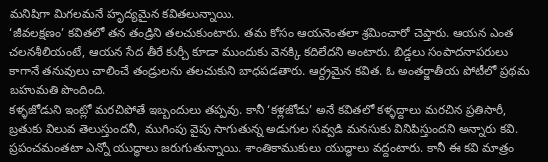మనిషిగా మిగలమనే హృద్యమైన కవితలున్నాయి.
‘జీవలక్షణం’ కవితలో తన తండ్రిని తలచుకుంటారు. తమ కోసం ఆయనెంతలా శ్రమించారో చెప్తారు. ఆయన ఎంత చలనశీలియంటే, ఆయన సేద తీరే కుర్చీ కూడా ముందుకు వెనక్కి కదిలేదని అంటారు. బిడ్డలు సంపాదనాపరులు కాగానే తనువులు చాలించే తండ్రులను తలచుకుని బాధపడతారు. ఆర్ద్రమైన కవిత. ఓ అంతర్జాతీయ పోటీలో ప్రథమ బహుమతి పొందింది.
కళ్ళజోడుని ఇంట్లో మరచిపోతే ఇబ్బందులు తప్పవు. కానీ ‘కళ్లజోడు’ అనే కవితలో కళ్ళద్దాలు మరచిన ప్రతిసారీ, బ్రతుకు విలువ తెలుస్తుందనీ, ముగింపు వైపు సాగుతున్న అడుగుల సవ్వడి మనసుకు వినిపిస్తుందని అన్నారు కవి.
ప్రపంచమంతటా ఎన్నో యుద్ధాలు జరుగుతున్నాయి. శాంతికాముకులు యుద్ధాలు వద్దంటారు. కానీ ఈ కవి మాత్రం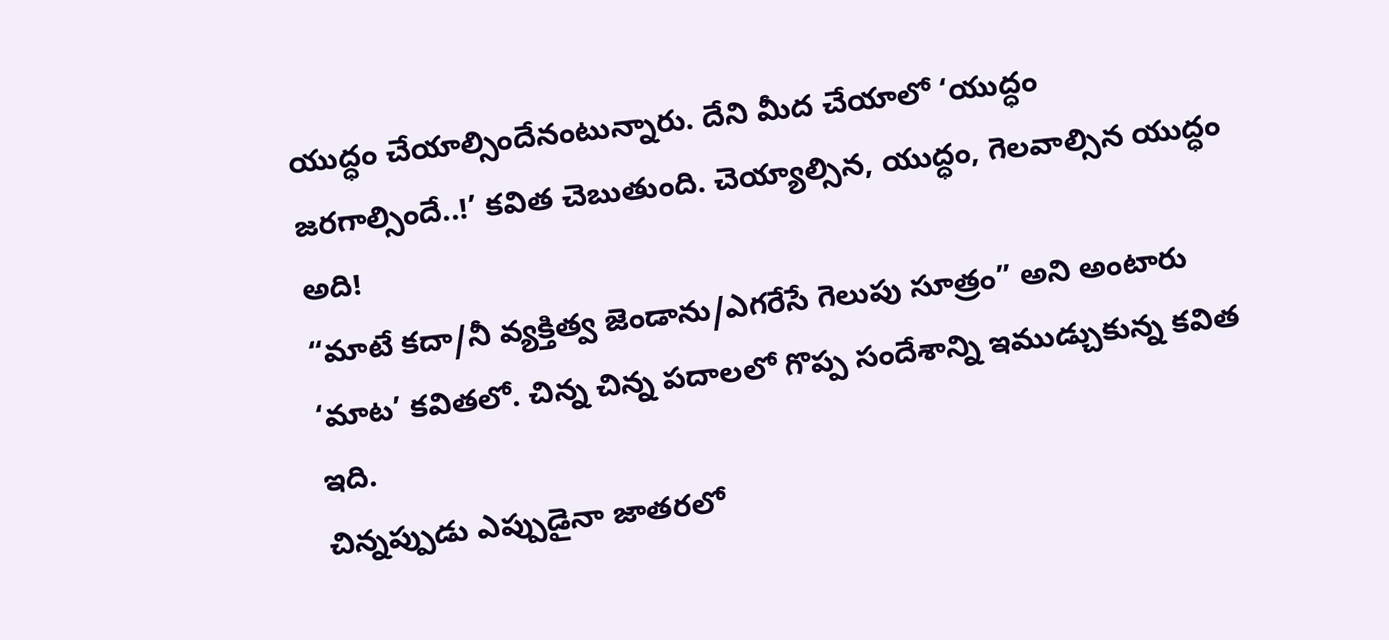యుద్ధం చేయాల్సిందేనంటున్నారు. దేని మీద చేయాలో ‘యుద్ధం జరగాల్సిందే..!’ కవిత చెబుతుంది. చెయ్యాల్సిన, యుద్ధం, గెలవాల్సిన యుద్ధం అది!
“మాటే కదా/నీ వ్యక్తిత్వ జెండాను/ఎగరేసే గెలుపు సూత్రం” అని అంటారు ‘మాట’ కవితలో. చిన్న చిన్న పదాలలో గొప్ప సందేశాన్ని ఇముడ్చుకున్న కవిత ఇది.
చిన్నప్పుడు ఎప్పుడైనా జాతరలో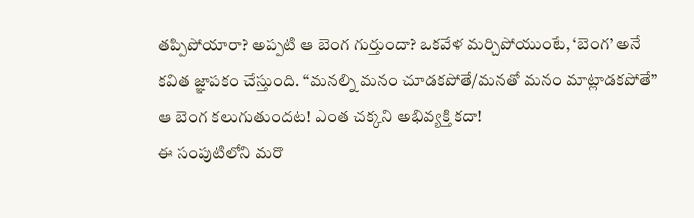తప్పిపోయారా? అప్పటి ఆ బెంగ గుర్తుందా? ఒకవేళ మర్చిపోయుంటే, ‘బెంగ’ అనే కవిత జ్ఞాపకం చేస్తుంది. “మనల్ని మనం చూడకపోతే/మనతో మనం మాట్లాడకపోతే” ఆ బెంగ కలుగుతుందట! ఎంత చక్కని అభివ్యక్తి కదా!
ఈ సంపుటిలోని మరొ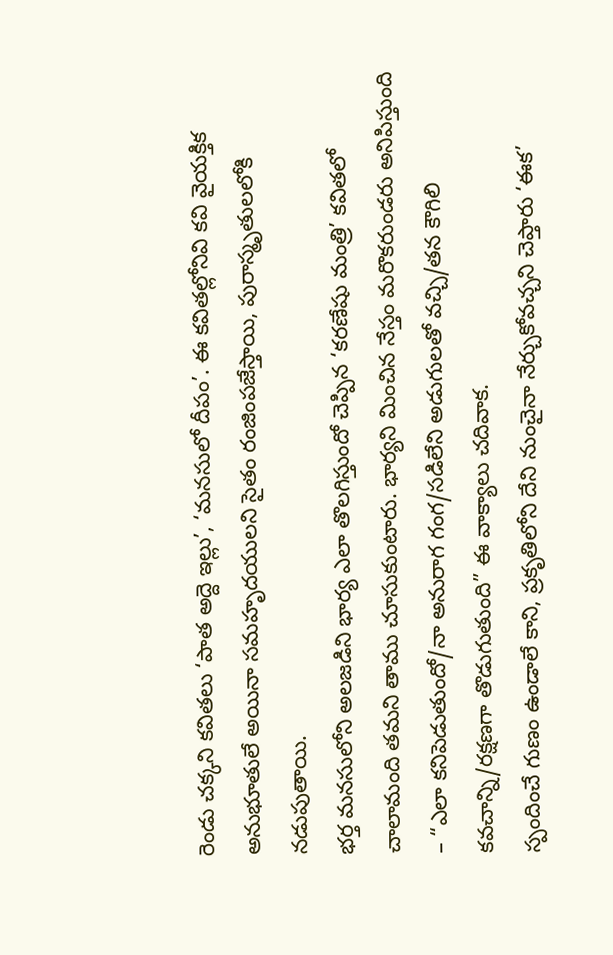రెండు చక్కని కవితలు ‘పాత అద్దె ఇల్లు’, ‘మనసులో దీపం’. ఈ కవితల్లోనివి కవి వైయక్తిక అనుభూతులే అయినా సమహృదయులని సైతం రంజింపజేస్తాయి, పురాస్మృతులలోకి నడుపుతాయి.
భర్త మనసులోని అలజడిని భార్య ఎలా తొలగిస్తుందో చెప్పిన ‘కరణేషు మంత్రి’ కవితలో చాలామంది తమని తాము చూసుకుంటారు. భార్యని మించిన నేస్తం మరొకరుండరు అనిపిస్తుంది – “ఎలా కనిపెడుతుందో/నా అనురాగ గంగ/సడిలేని అడుగులతో వచ్చి/తన కౌగిలి కవచాన్ని/రక్షణగా తొడుగుతుంది” ఈ వాక్యాలు చదివాక.
స్పందించే గుణం ఉండాలే కాని, ప్రకృతిలోని దేని నుంచైనా నేర్చుకోవచ్చని చెప్తారు ‘ఈక’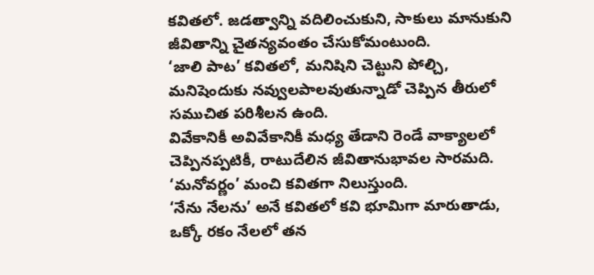కవితలో. జడత్వాన్ని వదిలించుకుని, సాకులు మానుకుని జీవితాన్ని చైతన్యవంతం చేసుకోమంటుంది.
‘జాలి పాట’ కవితలో, మనిషిని చెట్టుని పోల్చి, మనిషెందుకు నవ్వులపాలవుతున్నాడో చెప్పిన తీరులో సముచిత పరిశీలన ఉంది.
వివేకానికీ అవివేకానికీ మధ్య తేడాని రెండే వాక్యాలలో చెప్పినప్పటికీ, రాటుదేలిన జీవితానుభావల సారమది. ‘మనోవర్ణం’ మంచి కవితగా నిలుస్తుంది.
‘నేను నేలను’ అనే కవితలో కవి భూమిగా మారుతాడు, ఒక్కో రకం నేలలో తన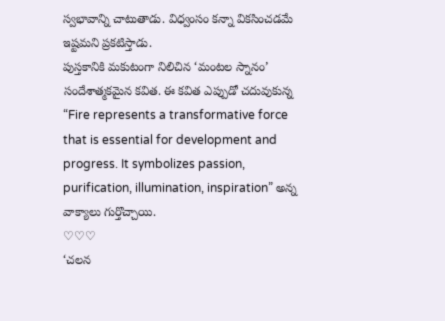స్వభావాన్ని చాటుతాడు. విధ్వంసం కన్నా వికసించడమే ఇష్టమని ప్రకటిస్తాడు.
పుస్తకానికి మకుటంగా నిలిచిన ‘మంటల స్నానం’ సందేశాత్మకమైన కవిత. ఈ కవిత ఎప్పుడో చదువుకున్న “Fire represents a transformative force that is essential for development and progress. It symbolizes passion, purification, illumination, inspiration” అన్న వాక్యాలు గుర్తొచ్చాయి.
♡♡♡
‘చలన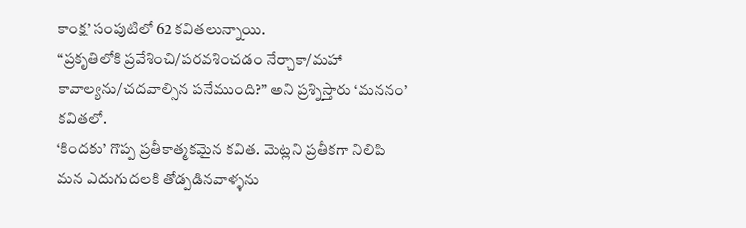కాంక్ష’ సంపుటిలో 62 కవితలున్నాయి.
“ప్రకృతిలోకి ప్రవేశించి/పరవశించడం నేర్చాకా/మహా కావాల్యను/చదవాల్సిన పనేముంది?” అని ప్రశ్నిస్తారు ‘మననం’ కవితలో.
‘కిందకు’ గొప్ప ప్రతీకాత్మకమైన కవిత. మెట్లని ప్రతీకగా నిలిపి మన ఎదుగుదలకి తోడ్పడినవాళ్ళను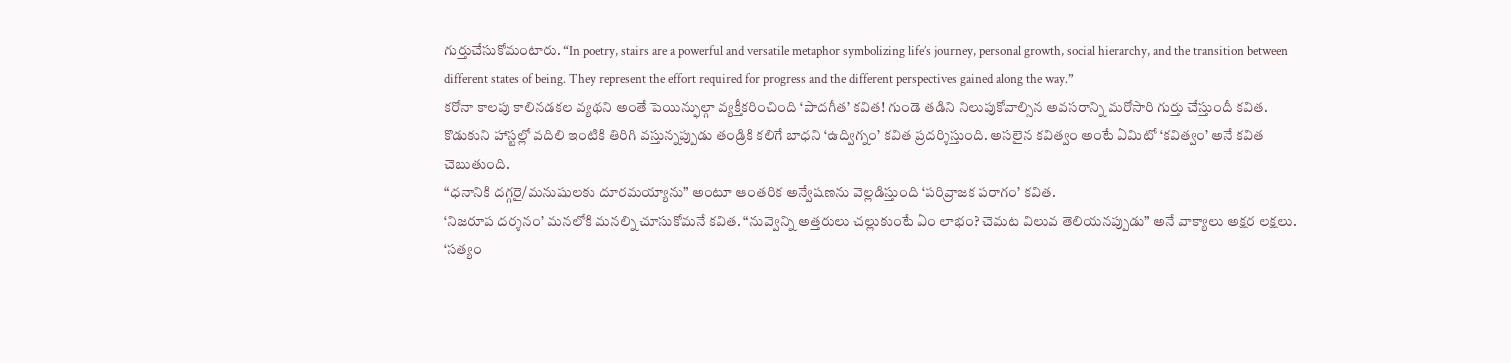గుర్తుచేసుకోమంటారు. “In poetry, stairs are a powerful and versatile metaphor symbolizing life’s journey, personal growth, social hierarchy, and the transition between different states of being. They represent the effort required for progress and the different perspectives gained along the way.”
కరోనా కాలపు కాలినడకల వ్యథని అంతే పెయిన్ఫుల్గా వ్యక్తీకరించింది ‘పాదగీత’ కవిత! గుండె తడిని నిలుపుకోవాల్సిన అవసరాన్ని మరోసారి గుర్తు చేస్తుందీ కవిత.
కొడుకుని హాస్టల్లో వదిలి ఇంటికి తిరిగి వస్తున్నప్పుడు తండ్రికి కలిగే బాధని ‘ఉద్విగ్నం’ కవిత ప్రదర్శిస్తుంది. అసలైన కవిత్వం అంటే ఏమిటో ‘కవిత్వం’ అనే కవిత చెబుతుంది.
“ధనానికి దగ్గరై/మనుషులకు దూరమయ్యాను” అంటూ ఆంతరిక అన్వేషణను వెల్లడిస్తుంది ‘పరివ్రాజక పరాగం’ కవిత.
‘నిజరూప దర్శనం’ మనలోకి మనల్ని చూసుకోమనే కవిత. “నువ్వెన్ని అత్తరులు చల్లుకుంటే ఏం లాభం? చెమట విలువ తెలియనప్పుడు” అనే వాక్యాలు అక్షర లక్షలు.
‘సత్యం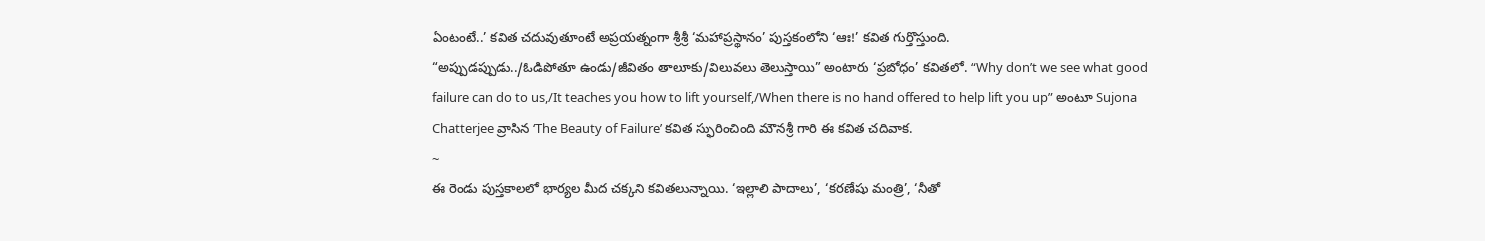ఏంటంటే..’ కవిత చదువుతూంటే అప్రయత్నంగా శ్రీశ్రీ ‘మహాప్రస్థానం’ పుస్తకంలోని ‘ఆః!’ కవిత గుర్తొస్తుంది.
“అప్పుడప్పుడు../ఓడిపోతూ ఉండు/జీవితం తాలూకు/విలువలు తెలుస్తాయి” అంటారు ‘ప్రబోధం’ కవితలో. “Why don’t we see what good failure can do to us,/It teaches you how to lift yourself,/When there is no hand offered to help lift you up” అంటూ Sujona Chatterjee వ్రాసిన ‘The Beauty of Failure’ కవిత స్ఫురించింది మౌనశ్రీ గారి ఈ కవిత చదివాక.
~
ఈ రెండు పుస్తకాలలో భార్యల మీద చక్కని కవితలున్నాయి. ‘ఇల్లాలి పాదాలు’, ‘కరణేషు మంత్రి’, ‘నీతో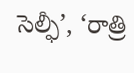సెల్ఫీ’, ‘రాత్రి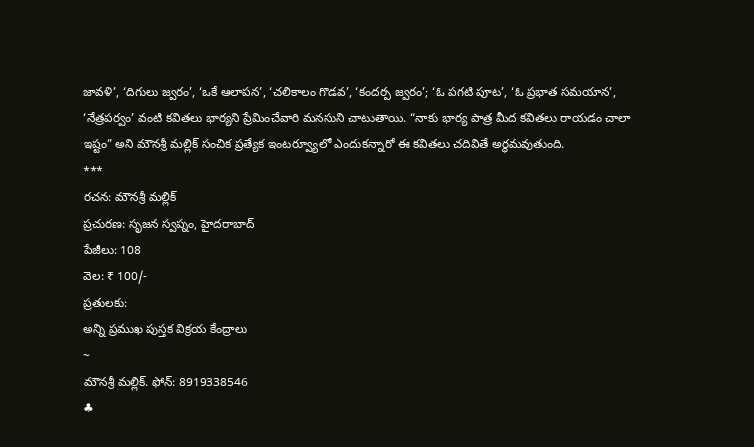జావళి’, ‘దిగులు జ్వరం’, ‘ఒకే ఆలాపన’, ‘చలికాలం గొడవ’, ‘కందర్ప జ్వరం’; ‘ఓ పగటి పూట’, ‘ఓ ప్రభాత సమయాన’, ‘నేత్రపర్వం’ వంటి కవితలు భార్యని ప్రేమించేవారి మనసుని చాటుతాయి. “నాకు భార్య పాత్ర మీద కవితలు రాయడం చాలా ఇష్టం” అని మౌనశ్రీ మల్లిక్ సంచిక ప్రత్యేక ఇంటర్వ్యూలో ఎందుకన్నారో ఈ కవితలు చదివితే అర్థమవుతుంది.
***
రచన: మౌనశ్రీ మల్లిక్
ప్రచురణ: సృజన స్వప్నం, హైదరాబాద్
పేజీలు: 108
వెల: ₹ 100/-
ప్రతులకు:
అన్ని ప్రముఖ పుస్తక విక్రయ కేంద్రాలు
~
మౌనశ్రీ మల్లిక్. ఫోన్: 8919338546
♣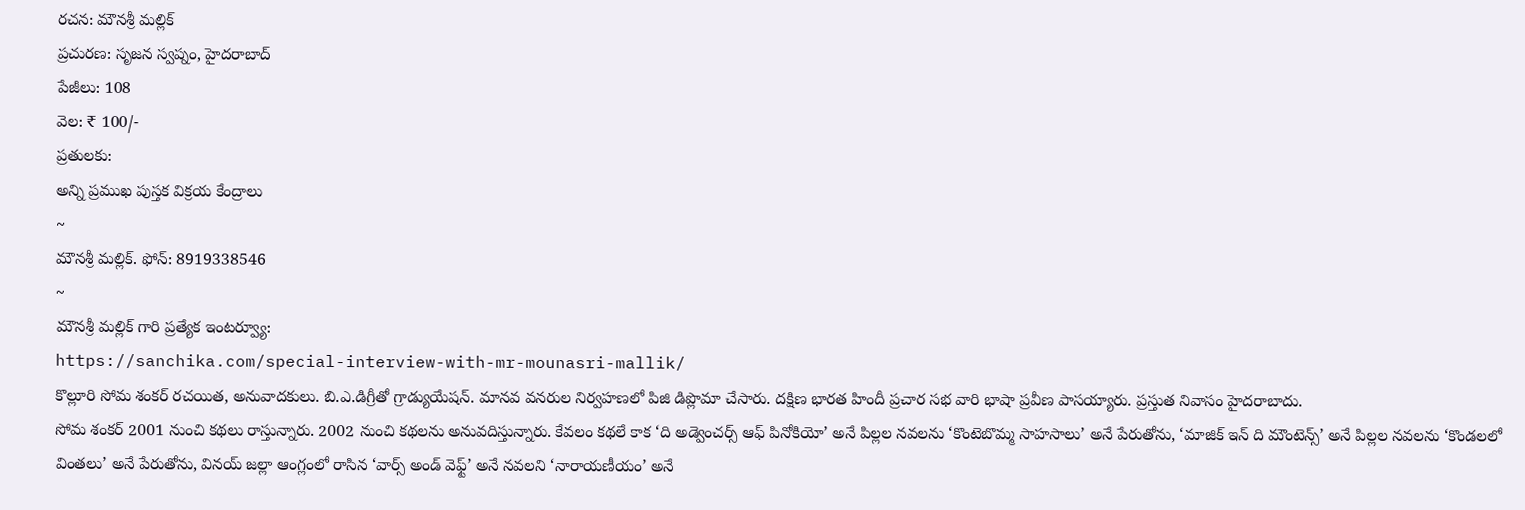రచన: మౌనశ్రీ మల్లిక్
ప్రచురణ: సృజన స్వప్నం, హైదరాబాద్
పేజీలు: 108
వెల: ₹ 100/-
ప్రతులకు:
అన్ని ప్రముఖ పుస్తక విక్రయ కేంద్రాలు
~
మౌనశ్రీ మల్లిక్. ఫోన్: 8919338546
~
మౌనశ్రీ మల్లిక్ గారి ప్రత్యేక ఇంటర్వ్యూ:
https://sanchika.com/special-interview-with-mr-mounasri-mallik/
కొల్లూరి సోమ శంకర్ రచయిత, అనువాదకులు. బి.ఎ.డిగ్రీతో గ్రాడ్యుయేషన్. మానవ వనరుల నిర్వహణలో పిజి డిప్లొమా చేసారు. దక్షిణ భారత హిందీ ప్రచార సభ వారి భాషా ప్రవీణ పాసయ్యారు. ప్రస్తుత నివాసం హైదరాబాదు.
సోమ శంకర్ 2001 నుంచి కథలు రాస్తున్నారు. 2002 నుంచి కథలను అనువదిస్తున్నారు. కేవలం కథలే కాక ‘ది అడ్వెంచర్స్ ఆఫ్ పినోకియో’ అనే పిల్లల నవలను ‘కొంటెబొమ్మ సాహసాలు’ అనే పేరుతోను, ‘మాజిక్ ఇన్ ది మౌంటెన్స్’ అనే పిల్లల నవలను ‘కొండలలో వింతలు’ అనే పేరుతోను, వినయ్ జల్లా ఆంగ్లంలో రాసిన ‘వార్స్ అండ్ వెఫ్ట్’ అనే నవలని ‘నారాయణీయం’ అనే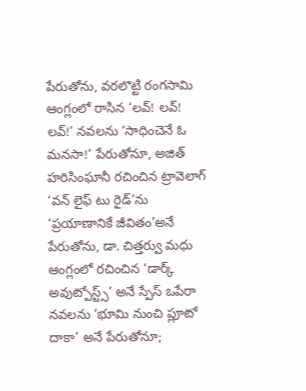పేరుతోను, వరలొట్టి రంగసామి ఆంగ్లంలో రాసిన ‘లవ్! లవ్! లవ్!’ నవలను ‘సాధించెనే ఓ మనసా!’ పేరుతోనూ, అజిత్ హరిసింఘానీ రచించిన ట్రావెలాగ్ ‘వన్ లైఫ్ టు రైడ్’ను ‘ప్రయాణానికే జీవితం’అనే పేరుతోను, డా. చిత్తర్వు మధు ఆంగ్లంలో రచించిన ‘డార్క్ అవుట్పోస్ట్స్’ అనే స్పేస్ ఒపేరా నవలను ‘భూమి నుంచి ప్లూటో దాకా’ అనే పేరుతోనూ;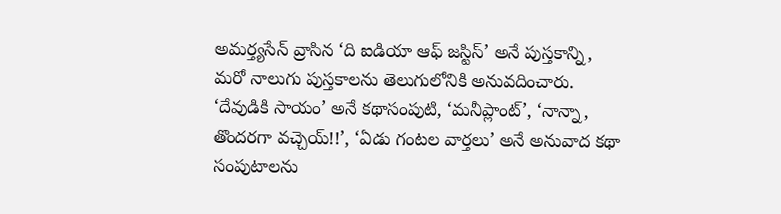అమర్త్యసేన్ వ్రాసిన ‘ది ఐడియా ఆఫ్ జస్టిస్’ అనే పుస్తకాన్ని, మరో నాలుగు పుస్తకాలను తెలుగులోనికి అనువదించారు. ‘దేవుడికి సాయం’ అనే కథాసంపుటి, ‘మనీప్లాంట్’, ‘నాన్నా, తొందరగా వచ్చెయ్!!’, ‘ఏడు గంటల వార్తలు’ అనే అనువాద కథా సంపుటాలను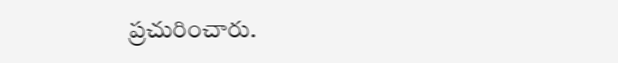ప్రచురించారు.